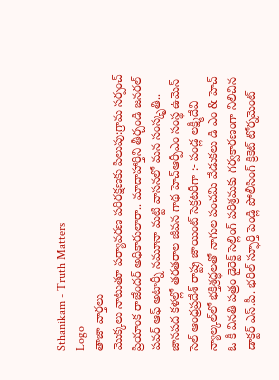Sthanikam - Truth Matters
Logo
తాజా వార్తలు
మొక్కలు నాటుతూ పర్యావరణ పరిరక్షణకు పిలుపు:గ్రామ సర్పంచ్ ప్రియాంక రాజేందర్ అధికారులారా.. మాదాహార్తిని తీర్చండి జనరల్ పవర్ ఆఫ్ అటార్నీ నమూనా మట్టి వాసనలో మన సంస్కృతి.. జానపద కళల్లో తరతరాల జీవన గాథ హెచ్ఆర్పీఎం సంస్థ ఉమెన్ సెల్ ఆంధ్రప్రదేశ్ రాష్ట్ర జాయింట్ సెక్రటరీగా :- పండ్ల లక్ష్మీదేవి న్యాల్కల్‌లో భక్తిశ్రద్ధలతో నాగుల పంచమి వేడుకలు డి ఎం & హెచ్ ఓ కీ వినతి పత్రం డైరెక్ట్ సెల్లింగ్ పరిశ్రమకు గర్వకారణంగా నిలిచిన డాక్టర్ ఎస్.పీ. భరిల్ స్ఫూర్తి పెండ్లి పోలీసింగ్ క్రికెట్ టోర్నమెంట్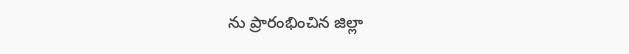ను ప్రారంభించిన జిల్లా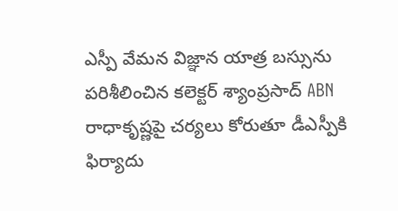ఎస్పీ వేమన విజ్ఞాన యాత్ర బస్సును పరిశీలించిన కలెక్టర్ శ్యాంప్రసాద్ ABN రాధాకృష్ణపై చర్యలు కోరుతూ డీఎస్పీకి ఫిర్యాదు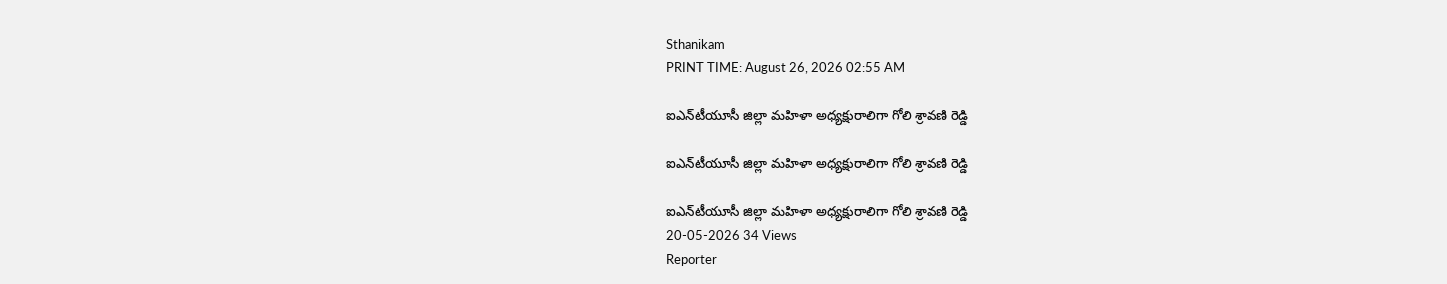Sthanikam
PRINT TIME: August 26, 2026 02:55 AM

ఐఎన్‌టీయూసీ జిల్లా మహిళా అధ్యక్షురాలిగా గోలి శ్రావణి రెడ్డి

ఐఎన్‌టీయూసీ జిల్లా మహిళా అధ్యక్షురాలిగా గోలి శ్రావణి రెడ్డి

ఐఎన్‌టీయూసీ జిల్లా మహిళా అధ్యక్షురాలిగా గోలి శ్రావణి రెడ్డి
20-05-2026 34 Views
Reporter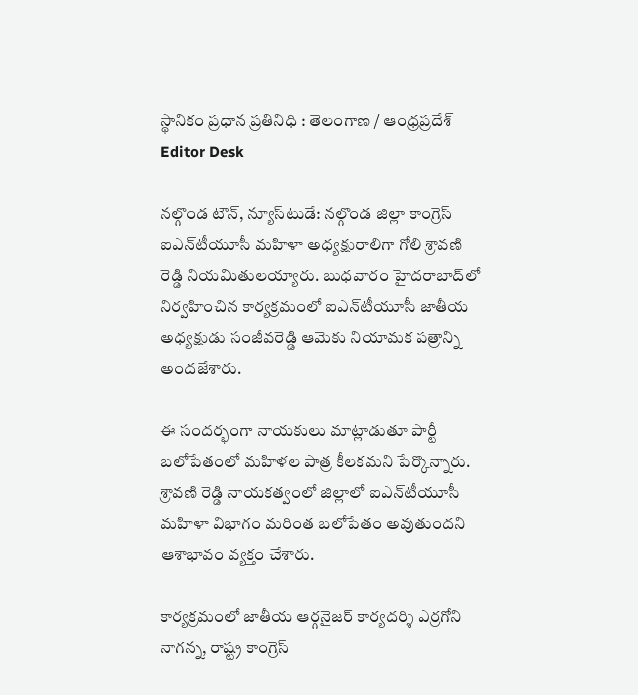స్థానికం ప్రధాన ప్రతినిధి : తెలంగాణ / ఆంధ్రప్రదేశ్
Editor Desk

నల్గొండ టౌన్‌, న్యూస్‌టుడే: నల్గొండ జిల్లా కాంగ్రెస్ ఐఎన్‌టీయూసీ మహిళా అధ్యక్షురాలిగా గోలి శ్రావణి రెడ్డి నియమితులయ్యారు. బుధవారం హైదరాబాద్‌లో నిర్వహించిన కార్యక్రమంలో ఐఎన్‌టీయూసీ జాతీయ అధ్యక్షుడు సంజీవరెడ్డి ఆమెకు నియామక పత్రాన్ని అందజేశారు.

ఈ సందర్భంగా నాయకులు మాట్లాడుతూ పార్టీ బలోపేతంలో మహిళల పాత్ర కీలకమని పేర్కొన్నారు. శ్రావణి రెడ్డి నాయకత్వంలో జిల్లాలో ఐఎన్‌టీయూసీ మహిళా విభాగం మరింత బలోపేతం అవుతుందని ఆశాభావం వ్యక్తం చేశారు.

కార్యక్రమంలో జాతీయ ఆర్గనైజర్ కార్యదర్శి ఎర్రగోని నాగన్న, రాష్ట్ర కాంగ్రెస్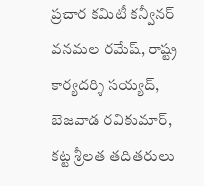ప్రచార కమిటీ కన్వీనర్ వనమల రమేష్, రాష్ట్ర కార్యదర్శి సయ్యద్‌, బెజవాడ రవికుమార్‌, కట్ట శ్రీలత తదితరులు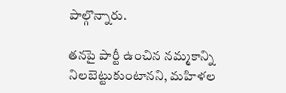పాల్గొన్నారు.

తనపై పార్టీ ఉంచిన నమ్మకాన్ని నిలబెట్టుకుంటానని, మహిళల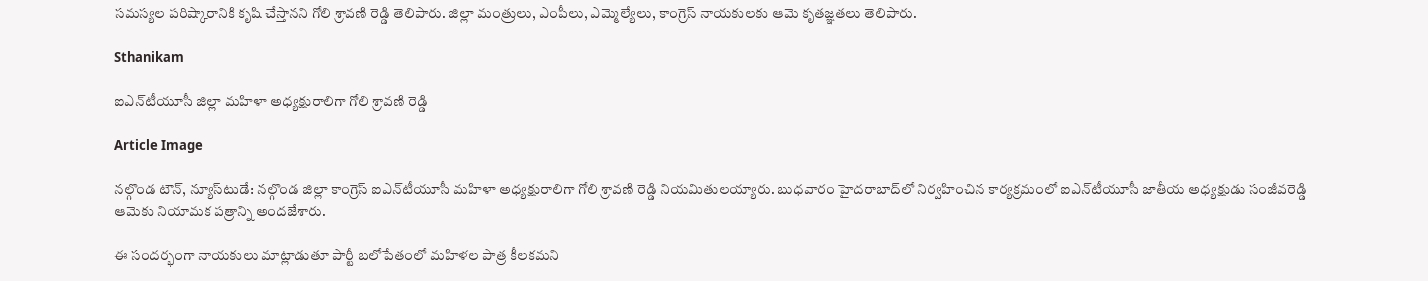సమస్యల పరిష్కారానికి కృషి చేస్తానని గోలి శ్రావణి రెడ్డి తెలిపారు. జిల్లా మంత్రులు, ఎంపీలు, ఎమ్మెల్యేలు, కాంగ్రెస్ నాయకులకు ఆమె కృతజ్ఞతలు తెలిపారు.

Sthanikam

ఐఎన్‌టీయూసీ జిల్లా మహిళా అధ్యక్షురాలిగా గోలి శ్రావణి రెడ్డి

Article Image

నల్గొండ టౌన్‌, న్యూస్‌టుడే: నల్గొండ జిల్లా కాంగ్రెస్ ఐఎన్‌టీయూసీ మహిళా అధ్యక్షురాలిగా గోలి శ్రావణి రెడ్డి నియమితులయ్యారు. బుధవారం హైదరాబాద్‌లో నిర్వహించిన కార్యక్రమంలో ఐఎన్‌టీయూసీ జాతీయ అధ్యక్షుడు సంజీవరెడ్డి ఆమెకు నియామక పత్రాన్ని అందజేశారు.

ఈ సందర్భంగా నాయకులు మాట్లాడుతూ పార్టీ బలోపేతంలో మహిళల పాత్ర కీలకమని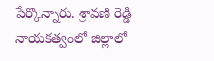పేర్కొన్నారు. శ్రావణి రెడ్డి నాయకత్వంలో జిల్లాలో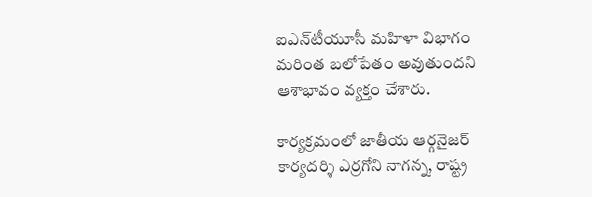ఐఎన్‌టీయూసీ మహిళా విభాగం మరింత బలోపేతం అవుతుందని ఆశాభావం వ్యక్తం చేశారు.

కార్యక్రమంలో జాతీయ ఆర్గనైజర్ కార్యదర్శి ఎర్రగోని నాగన్న, రాష్ట్ర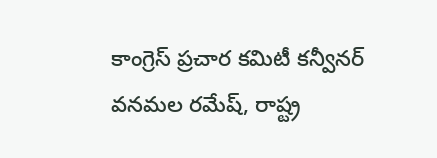కాంగ్రెస్ ప్రచార కమిటీ కన్వీనర్ వనమల రమేష్, రాష్ట్ర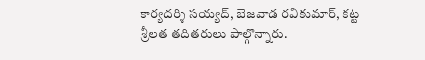కార్యదర్శి సయ్యద్‌, బెజవాడ రవికుమార్‌, కట్ట శ్రీలత తదితరులు పాల్గొన్నారు.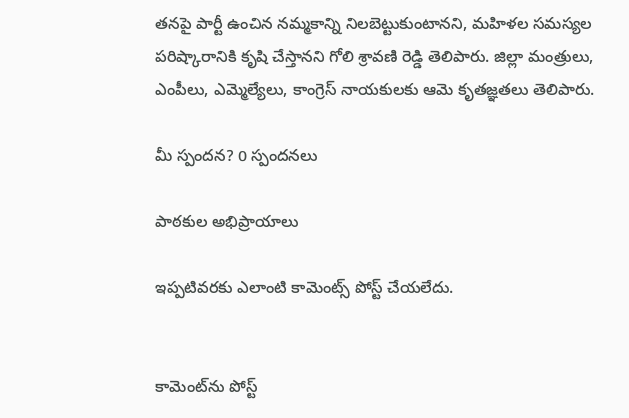తనపై పార్టీ ఉంచిన నమ్మకాన్ని నిలబెట్టుకుంటానని, మహిళల సమస్యల పరిష్కారానికి కృషి చేస్తానని గోలి శ్రావణి రెడ్డి తెలిపారు. జిల్లా మంత్రులు, ఎంపీలు, ఎమ్మెల్యేలు, కాంగ్రెస్ నాయకులకు ఆమె కృతజ్ఞతలు తెలిపారు.

మీ స్పందన? 0 స్పందనలు

పాఠకుల అభిప్రాయాలు

ఇప్పటివరకు ఎలాంటి కామెంట్స్ పోస్ట్ చేయలేదు.


కామెంట్‌ను పోస్ట్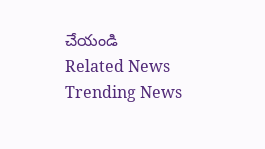చేయండి
Related News
Trending News